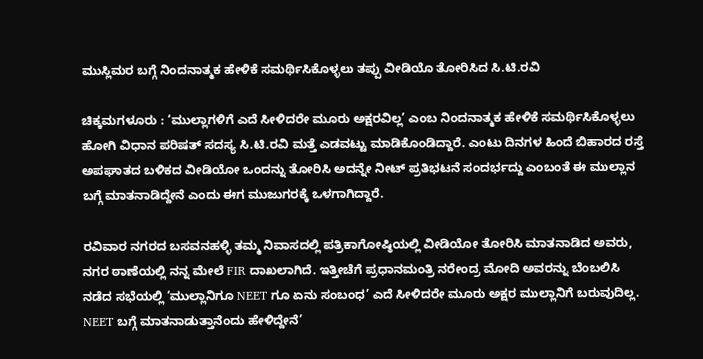ಮುಸ್ಲಿಮರ ಬಗ್ಗೆ ನಿಂದನಾತ್ಮಕ ಹೇಳಿಕೆ ಸಮರ್ಥಿಸಿಕೊಳ್ಳಲು ತಪ್ಪು ವೀಡಿಯೊ ತೋರಿಸಿದ ಸಿ.ಟಿ.ರವಿ

ಚಿಕ್ಕಮಗಳೂರು : ‘ಮುಲ್ಲಾಗಳಿಗೆ ಎದೆ ಸೀಳಿದರೇ ಮೂರು ಅಕ್ಷರವಿಲ್ಲ’ ಎಂಬ ನಿಂದನಾತ್ಮಕ ಹೇಳಿಕೆ ಸಮರ್ಥಿಸಿಕೊಳ್ಳಲು ಹೋಗಿ ವಿಧಾನ ಪರಿಷತ್‌ ಸದಸ್ಯ ಸಿ.ಟಿ.ರವಿ ಮತ್ತೆ ಎಡವಟ್ಟು ಮಾಡಿಕೊಂಡಿದ್ದಾರೆ. ಎಂಟು ದಿನಗಳ ಹಿಂದೆ ಬಿಹಾರದ ರಸ್ತೆ ಅಪಘಾತದ ಬಳಿಕದ ವೀಡಿಯೋ ಒಂದನ್ನು ತೋರಿಸಿ ಅದನ್ನೇ ನೀಟ್ ಪ್ರತಿಭಟನೆ ಸಂದರ್ಭದ್ದು ಎಂಬಂತೆ ಈ ಮುಲ್ಲಾನ ಬಗ್ಗೆ ಮಾತನಾಡಿದ್ದೇನೆ ಎಂದು ಈಗ ಮುಜುಗರಕ್ಕೆ ಒಳಗಾಗಿದ್ದಾರೆ.

ರವಿವಾರ ನಗರದ ಬಸವನಹಳ್ಳಿ ತಮ್ಮ ನಿವಾಸದಲ್ಲಿ ಪತ್ರಿಕಾಗೋಷ್ಠಿಯಲ್ಲಿ ವೀಡಿಯೋ ತೋರಿಸಿ ಮಾತನಾಡಿದ ಅವರು, ನಗರ ಠಾಣೆಯಲ್ಲಿ ನನ್ನ ಮೇಲೆ FIR ದಾಖಲಾಗಿದೆ. ಇತ್ತೀಚೆಗೆ ಪ್ರಧಾನಮಂತ್ರಿ ನರೇಂದ್ರ ಮೋದಿ ಅವರನ್ನು ಬೆಂಬಲಿಸಿ ನಡೆದ ಸಭೆಯಲ್ಲಿ ‘ಮುಲ್ಲಾನಿಗೂ NEET ಗೂ ಏನು ಸಂಬಂಧ’ ಎದೆ ಸೀಳಿದರೇ ಮೂರು ಅಕ್ಷರ ಮುಲ್ಲಾನಿಗೆ ಬರುವುದಿಲ್ಲ. NEET ಬಗ್ಗೆ ಮಾತನಾಡುತ್ತಾನೆಂದು ಹೇಳಿದ್ದೇನೆ’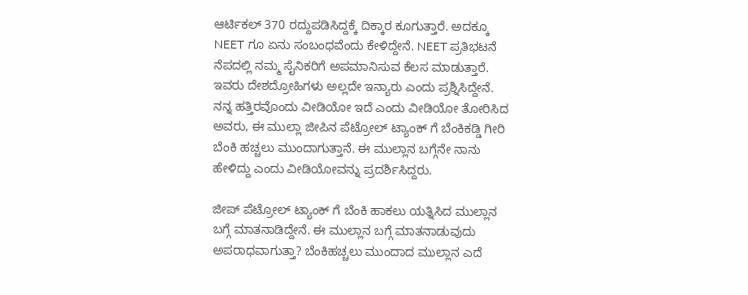ಆರ್ಟಿಕಲ್ 370 ರದ್ದುಪಡಿಸಿದ್ದಕ್ಕೆ ದಿಕ್ಕಾರ ಕೂಗುತ್ತಾರೆ. ಅದಕ್ಕೂ NEET ಗೂ ಏನು ಸಂಬಂಧವೆಂದು ಕೇಳಿದ್ದೇನೆ. NEET ಪ್ರತಿಭಟನೆ ನೆಪದಲ್ಲಿ ನಮ್ಮ ಸೈನಿಕರಿಗೆ ಅಪಮಾನಿಸುವ ಕೆಲಸ ಮಾಡುತ್ತಾರೆ. ಇವರು ದೇಶದ್ರೋಹಿಗಳು ಅಲ್ಲದೇ ಇನ್ಯಾರು ಎಂದು ಪ್ರಶ್ನಿಸಿದ್ದೇನೆ. ನನ್ನ ಹತ್ತಿರವೊಂದು ವೀಡಿಯೋ ಇದೆ ಎಂದು ವೀಡಿಯೋ ತೋರಿಸಿದ ಅವರು, ಈ ಮುಲ್ಲಾ ಜೀಪಿನ ಪೆಟ್ರೋಲ್ ಟ್ಯಾಂಕ್‍ ಗೆ ಬೆಂಕಿಕಡ್ಡಿ ಗೀರಿ ಬೆಂಕಿ ಹಚ್ಚಲು ಮುಂದಾಗುತ್ತಾನೆ. ಈ ಮುಲ್ಲಾನ ಬಗ್ಗೆನೇ ನಾನು ಹೇಳಿದ್ದು ಎಂದು ವೀಡಿಯೋವನ್ನು ಪ್ರದರ್ಶಿಸಿದ್ದರು.

ಜೀಪ್ ಪೆಟ್ರೋಲ್ ಟ್ಯಾಂಕ್‍ ಗೆ ಬೆಂಕಿ ಹಾಕಲು ಯತ್ನಿಸಿದ ಮುಲ್ಲಾನ ಬಗ್ಗೆ ಮಾತನಾಡಿದ್ದೇನೆ. ಈ ಮುಲ್ಲಾನ ಬಗ್ಗೆ ಮಾತನಾಡುವುದು ಅಪರಾಧವಾಗುತ್ತಾ? ಬೆಂಕಿಹಚ್ಚಲು ಮುಂದಾದ ಮುಲ್ಲಾನ ಎದೆ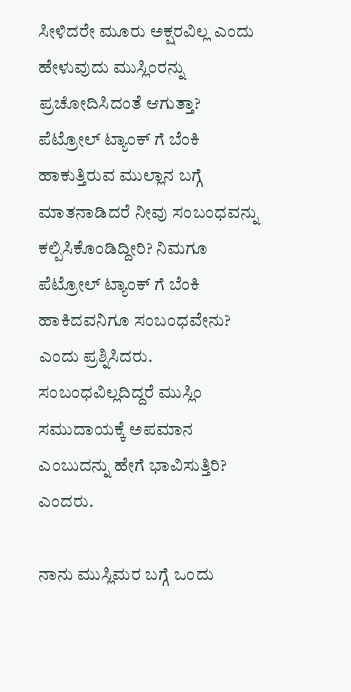ಸೀಳಿದರೇ ಮೂರು ಅಕ್ಷರವಿಲ್ಲ ಎಂದು ಹೇಳುವುದು ಮುಸ್ಲಿಂರನ್ನು ಪ್ರಚೋದಿಸಿದಂತೆ ಆಗುತ್ತಾ? ಪೆಟ್ರೋಲ್ ಟ್ಯಾಂಕ್‍ ಗೆ ಬೆಂಕಿ ಹಾಕುತ್ತಿರುವ ಮುಲ್ಲಾನ ಬಗ್ಗೆ ಮಾತನಾಡಿದರೆ ನೀವು ಸಂಬಂಧವನ್ನು ಕಲ್ಪಿಸಿಕೊಂಡಿದ್ದೀರಿ? ನಿಮಗೂ ಪೆಟ್ರೋಲ್ ಟ್ಯಾಂಕ್‍ ಗೆ ಬೆಂಕಿ ಹಾಕಿದವನಿಗೂ ಸಂಬಂಧವೇನು? ಎಂದು ಪ್ರಶ್ನಿಸಿದರು. ಸಂಬಂಧವಿಲ್ಲದಿದ್ದರೆ ಮುಸ್ಲಿಂ ಸಮುದಾಯಕ್ಕೆ ಅಪಮಾನ ಎಂಬುದನ್ನು ಹೇಗೆ ಭಾವಿಸುತ್ತಿರಿ? ಎಂದರು.

ನಾನು ಮುಸ್ಲಿಮರ ಬಗ್ಗೆ ಒಂದು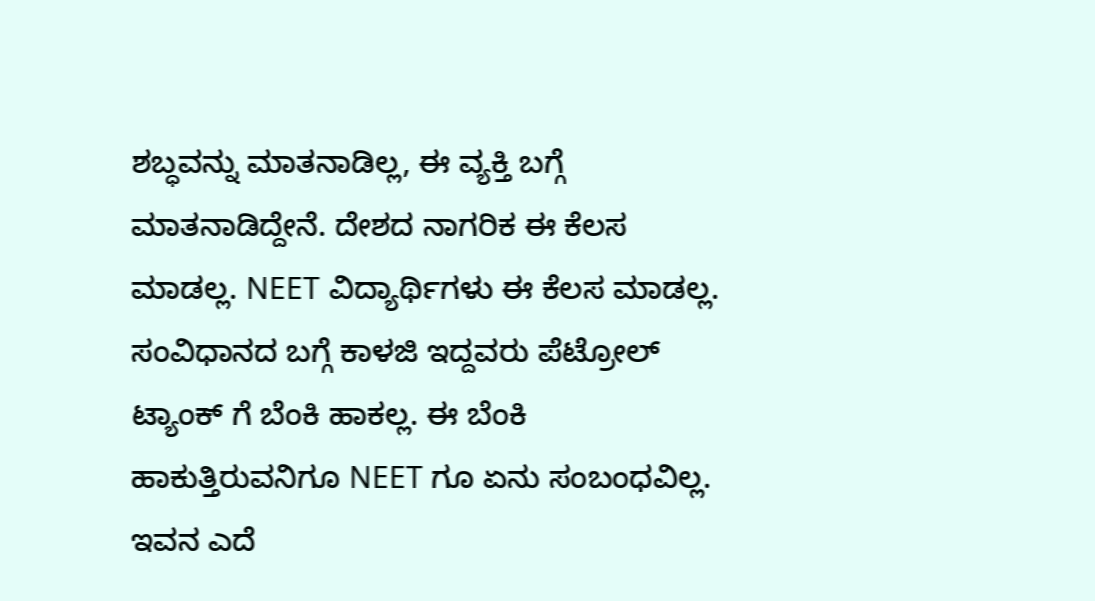ಶಬ್ಧವನ್ನು ಮಾತನಾಡಿಲ್ಲ, ಈ ವ್ಯಕ್ತಿ ಬಗ್ಗೆ ಮಾತನಾಡಿದ್ದೇನೆ. ದೇಶದ ನಾಗರಿಕ ಈ ಕೆಲಸ ಮಾಡಲ್ಲ. NEET ವಿದ್ಯಾರ್ಥಿಗಳು ಈ ಕೆಲಸ ಮಾಡಲ್ಲ. ಸಂವಿಧಾನದ ಬಗ್ಗೆ ಕಾಳಜಿ ಇದ್ದವರು ಪೆಟ್ರೋಲ್ ಟ್ಯಾಂಕ್‍ ಗೆ ಬೆಂಕಿ ಹಾಕಲ್ಲ. ಈ ಬೆಂಕಿ ಹಾಕುತ್ತಿರುವನಿಗೂ NEET ಗೂ ಏನು ಸಂಬಂಧವಿಲ್ಲ. ಇವನ ಎದೆ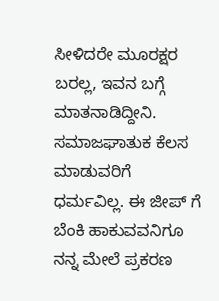ಸೀಳಿದರೇ ಮೂರಕ್ಷರ ಬರಲ್ಲ, ಇವನ ಬಗ್ಗೆ ಮಾತನಾಡಿದ್ದೀನಿ. ಸಮಾಜಘಾತುಕ ಕೆಲಸ ಮಾಡುವರಿಗೆ ಧರ್ಮವಿಲ್ಲ. ಈ ಜೀಪ್‍ ಗೆ ಬೆಂಕಿ ಹಾಕುವವನಿಗೂ ನನ್ನ ಮೇಲೆ ಪ್ರಕರಣ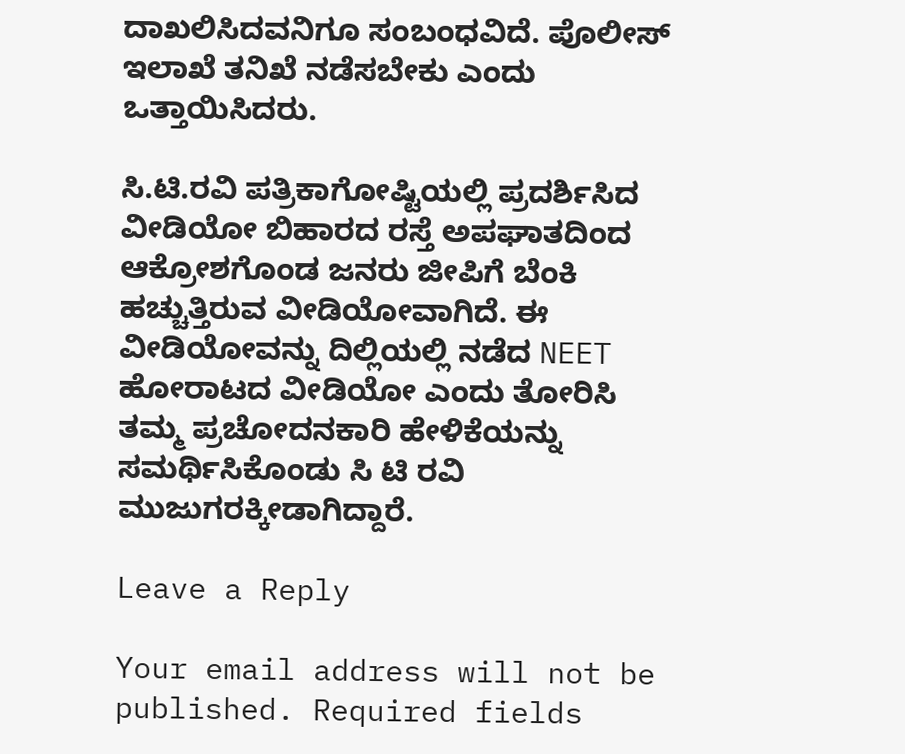ದಾಖಲಿಸಿದವನಿಗೂ ಸಂಬಂಧವಿದೆ. ಪೊಲೀಸ್ ಇಲಾಖೆ ತನಿಖೆ ನಡೆಸಬೇಕು ಎಂದು ಒತ್ತಾಯಿಸಿದರು.

ಸಿ.ಟಿ.ರವಿ ಪತ್ರಿಕಾಗೋಷ್ಟಿಯಲ್ಲಿ ಪ್ರದರ್ಶಿಸಿದ ವೀಡಿಯೋ ಬಿಹಾರದ ರಸ್ತೆ ಅಪಘಾತದಿಂದ ಆಕ್ರೋಶಗೊಂಡ ಜನರು ಜೀಪಿಗೆ ಬೆಂಕಿ ಹಚ್ಚುತ್ತಿರುವ ವೀಡಿಯೋವಾಗಿದೆ. ಈ ವೀಡಿಯೋವನ್ನು ದಿಲ್ಲಿಯಲ್ಲಿ ನಡೆದ NEET ಹೋರಾಟದ ವೀಡಿಯೋ ಎಂದು ತೋರಿಸಿ ತಮ್ಮ ಪ್ರಚೋದನಕಾರಿ ಹೇಳಿಕೆಯನ್ನು ಸಮರ್ಥಿಸಿಕೊಂಡು ಸಿ ಟಿ ರವಿ ಮುಜುಗರಕ್ಕೀಡಾಗಿದ್ದಾರೆ.

Leave a Reply

Your email address will not be published. Required fields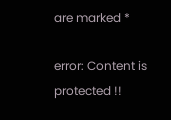are marked *

error: Content is protected !!